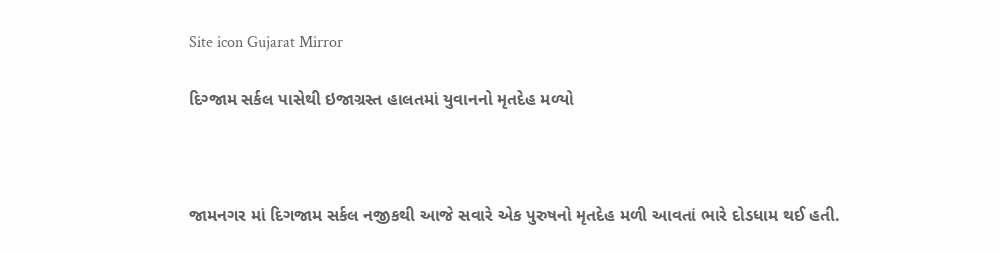Site icon Gujarat Mirror

દિગ્જામ સર્કલ પાસેથી ઇજાગ્રસ્ત હાલતમાં યુવાનનો મૃતદેહ મળ્યો



જામનગર માં દિગજામ સર્કલ નજીકથી આજે સવારે એક પુરુષનો મૃતદેહ મળી આવતાં ભારે દોડધામ થઈ હતી.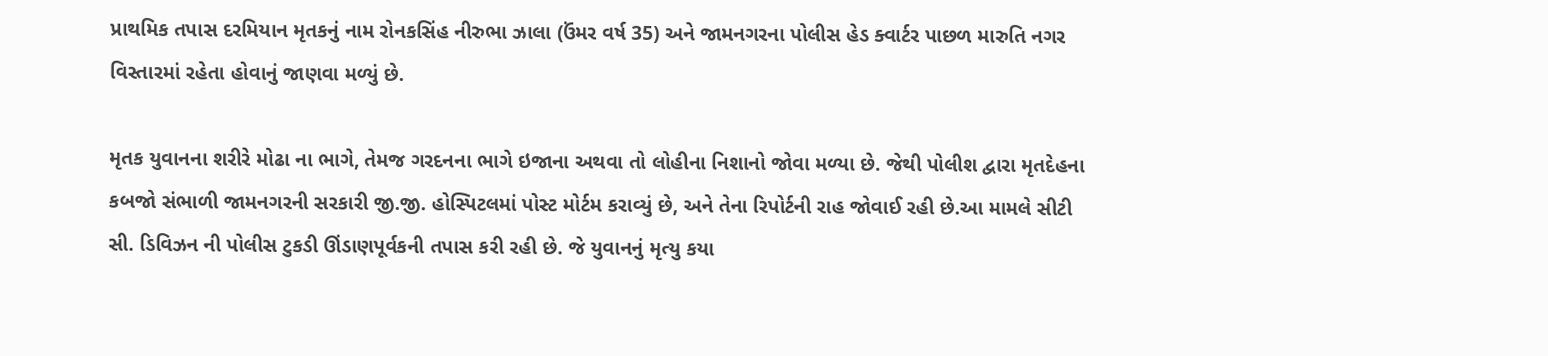પ્રાથમિક તપાસ દરમિયાન મૃતકનું નામ રોનકસિંહ નીરુભા ઝાલા (ઉંમર વર્ષ 35) અને જામનગરના પોલીસ હેડ ક્વાર્ટર પાછળ મારુતિ નગર વિસ્તારમાં રહેતા હોવાનું જાણવા મળ્યું છે.

મૃતક યુવાનના શરીરે મોઢા ના ભાગે, તેમજ ગરદનના ભાગે ઇજાના અથવા તો લોહીના નિશાનો જોવા મળ્યા છે. જેથી પોલીશ દ્વારા મૃતદેહના કબજો સંભાળી જામનગરની સરકારી જી.જી. હોસ્પિટલમાં પોસ્ટ મોર્ટમ કરાવ્યું છે, અને તેના રિપોર્ટની રાહ જોવાઈ રહી છે.આ મામલે સીટી સી. ડિવિઝન ની પોલીસ ટુકડી ઊંડાણપૂર્વકની તપાસ કરી રહી છે. જે યુવાનનું મૃત્યુ કયા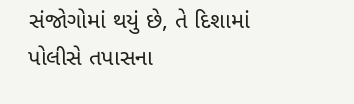સંજોગોમાં થયું છે, તે દિશામાં પોલીસે તપાસના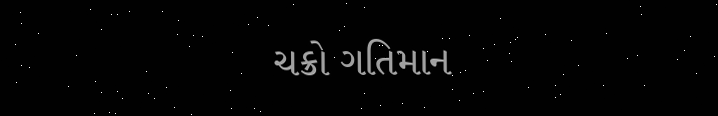ચક્રો ગતિમાન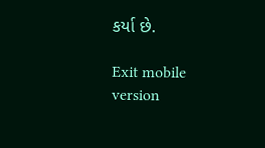કર્યા છે.

Exit mobile version